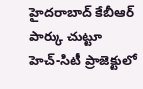హైదరాబాద్ కేబీఆర్ పార్కు చుట్టూ హెచ్-సిటీ ప్రాజెక్టులో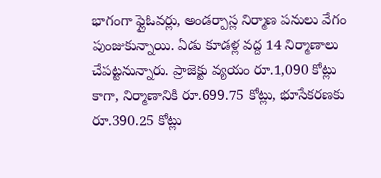భాగంగా ఫ్లైఓవర్లు, అండర్పాస్ల నిర్మాణ పనులు వేగం పుంజుకున్నాయి. ఏడు కూడళ్ల వద్ద 14 నిర్మాణాలు చేపట్టనున్నారు. ప్రాజెక్టు వ్యయం రూ.1,090 కోట్లు కాగా, నిర్మాణానికి రూ.699.75 కోట్లు, భూసేకరణకు రూ.390.25 కోట్లు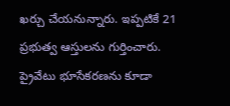ఖర్చు చేయనున్నారు. ఇప్పటికే 21 ప్రభుత్వ ఆస్తులను గుర్తించారు. ప్రైవేటు భూసేకరణను కూడా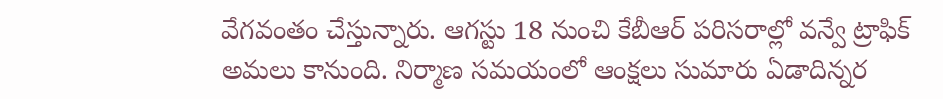వేగవంతం చేస్తున్నారు. ఆగస్టు 18 నుంచి కేబీఆర్ పరిసరాల్లో వన్వే ట్రాఫిక్ అమలు కానుంది. నిర్మాణ సమయంలో ఆంక్షలు సుమారు ఏడాదిన్నర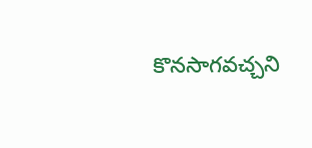కొనసాగవచ్చని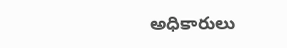అధికారులు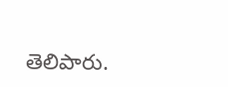తెలిపారు.